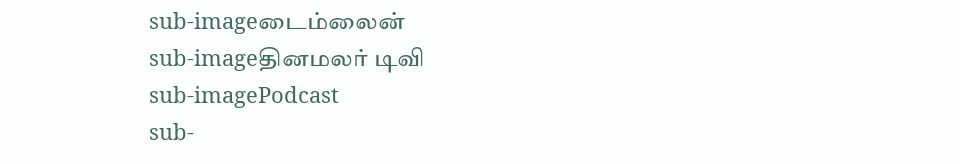sub-imageடைம்லைன்
sub-imageதினமலர் டிவி
sub-imagePodcast
sub-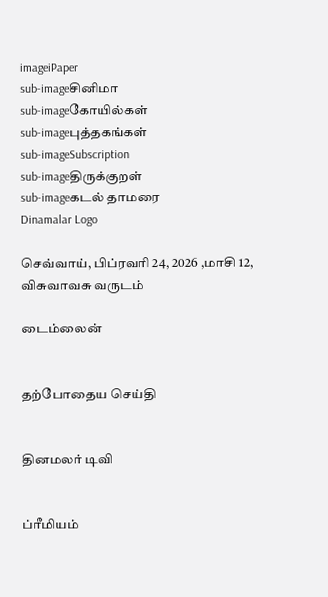imageiPaper
sub-imageசினிமா
sub-imageகோயில்கள்
sub-imageபுத்தகங்கள்
sub-imageSubscription
sub-imageதிருக்குறள்
sub-imageகடல் தாமரை
Dinamalar Logo

செவ்வாய், பிப்ரவரி 24, 2026 ,மாசி 12, விசுவாவசு வருடம்

டைம்லைன்


தற்போதைய செய்தி


தினமலர் டிவி


ப்ரீமியம்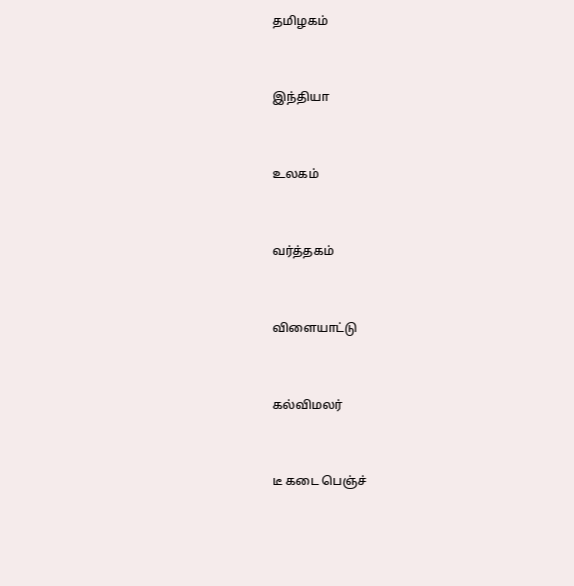தமிழகம்


இந்தியா


உலகம்


வர்த்தகம்


விளையாட்டு


கல்விமலர்


டீ கடை பெஞ்ச்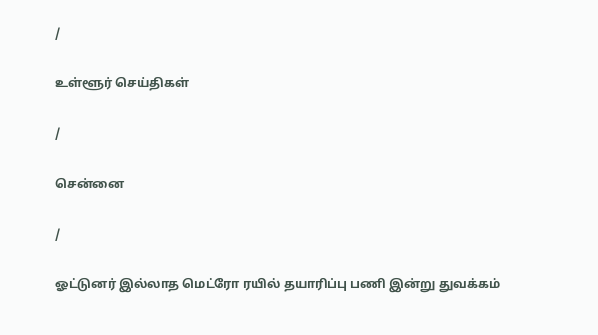/

உள்ளூர் செய்திகள்

/

சென்னை

/

ஓட்டுனர் இல்லாத மெட்ரோ ரயில் தயாரிப்பு பணி இன்று துவக்கம்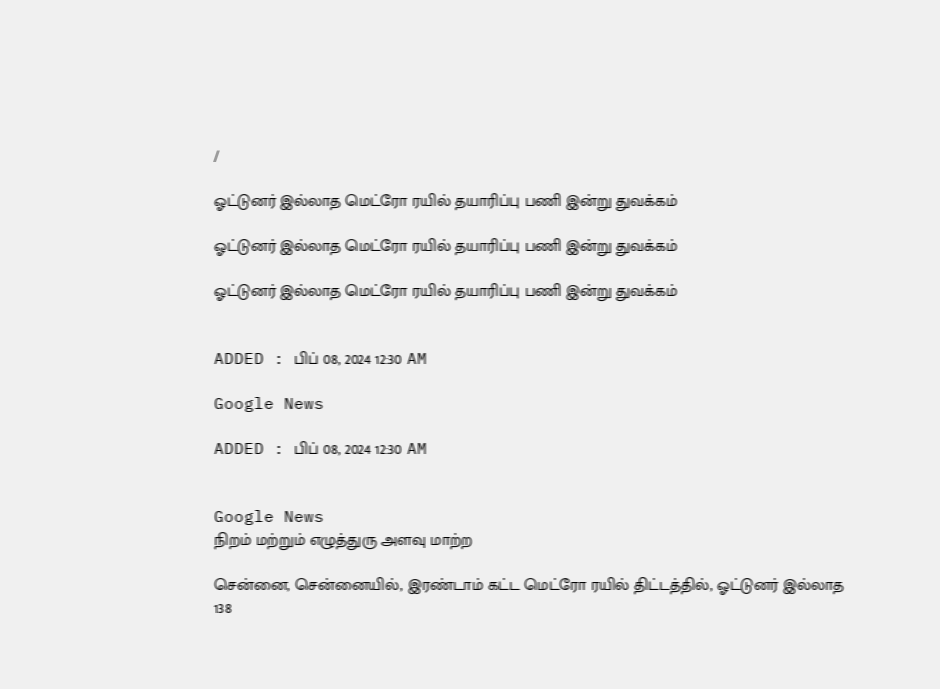/

ஓட்டுனர் இல்லாத மெட்ரோ ரயில் தயாரிப்பு பணி இன்று துவக்கம்

ஓட்டுனர் இல்லாத மெட்ரோ ரயில் தயாரிப்பு பணி இன்று துவக்கம்

ஓட்டுனர் இல்லாத மெட்ரோ ரயில் தயாரிப்பு பணி இன்று துவக்கம்


ADDED : பிப் 08, 2024 12:30 AM

Google News

ADDED : பிப் 08, 2024 12:30 AM


Google News
நிறம் மற்றும் எழுத்துரு அளவு மாற்ற

சென்னை, சென்னையில், இரண்டாம் கட்ட மெட்ரோ ரயில் திட்டத்தில், ஓட்டுனர் இல்லாத 138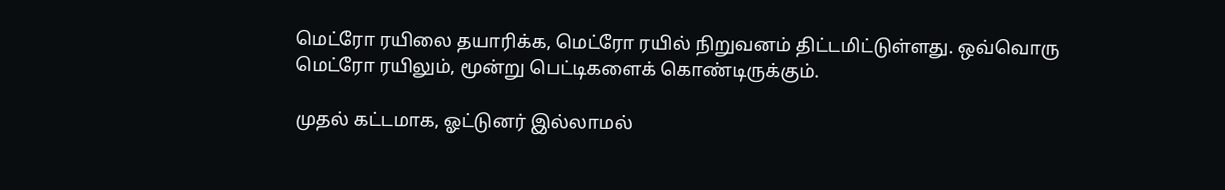மெட்ரோ ரயிலை தயாரிக்க, மெட்ரோ ரயில் நிறுவனம் திட்டமிட்டுள்ளது. ஒவ்வொரு மெட்ரோ ரயிலும், மூன்று பெட்டிகளைக் கொண்டிருக்கும்.

முதல் கட்டமாக, ஓட்டுனர் இல்லாமல்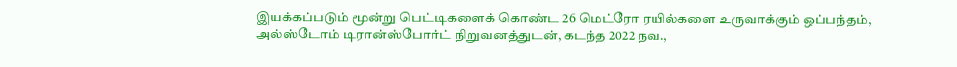இயக்கப்படும் மூன்று பெட்டிகளைக் கொண்ட 26 மெட்ரோ ரயில்களை உருவாக்கும் ஒப்பந்தம், அல்ஸ்டோம் டிரான்ஸ்போர்ட் நிறுவனத்துடன், கடந்த 2022 நவ.,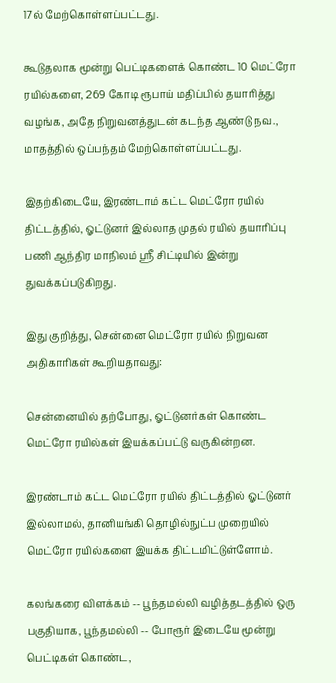17ல் மேற்கொள்ளப்பட்டது.

கூடுதலாக மூன்று பெட்டிகளைக் கொண்ட 10 மெட்ரோ ரயில்களை, 269 கோடி ரூபாய் மதிப்பில் தயாரித்து வழங்க, அதே நிறுவனத்துடன் கடந்த ஆண்டு நவ., மாதத்தில் ஒப்பந்தம் மேற்கொள்ளப்பட்டது.

இதற்கிடையே, இரண்டாம் கட்ட மெட்ரோ ரயில் திட்டத்தில், ஓட்டுனர் இல்லாத முதல் ரயில் தயாரிப்பு பணி ஆந்திர மாநிலம் ஸ்ரீ சிட்டியில் இன்று துவக்கப்படுகிறது.

இது குறித்து, சென்னை மெட்ரோ ரயில் நிறுவன அதிகாரிகள் கூறியதாவது:

சென்னையில் தற்போது, ஓட்டுனர்கள் கொண்ட மெட்ரோ ரயில்கள் இயக்கப்பட்டு வருகின்றன.

இரண்டாம் கட்ட மெட்ரோ ரயில் திட்டத்தில் ஓட்டுனர் இல்லாமல், தானியங்கி தொழில்நுட்ப முறையில் மெட்ரோ ரயில்களை இயக்க திட்டமிட்டுள்ளோம்.

கலங்கரை விளக்கம் -- பூந்தமல்லி வழித்தடத்தில் ஒரு பகுதியாக, பூந்தமல்லி -- போரூர் இடையே மூன்று பெட்டிகள் கொண்ட,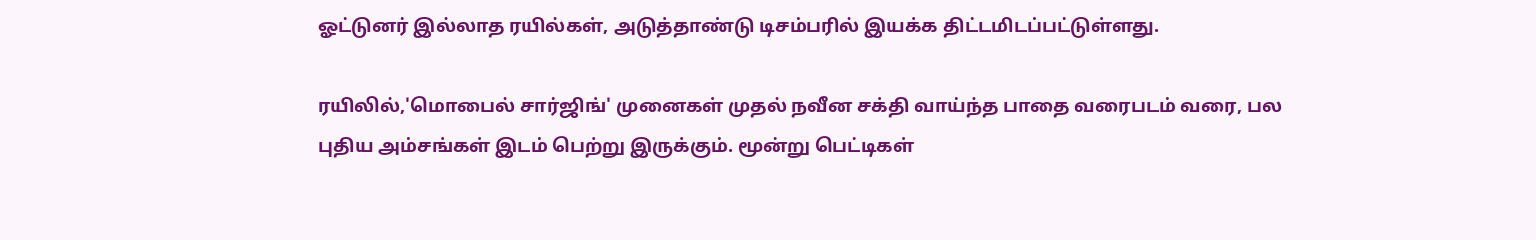ஓட்டுனர் இல்லாத ரயில்கள், அடுத்தாண்டு டிசம்பரில் இயக்க திட்டமிடப்பட்டுள்ளது.

ரயிலில்,'மொபைல் சார்ஜிங்' முனைகள் முதல் நவீன சக்தி வாய்ந்த பாதை வரைபடம் வரை, பல புதிய அம்சங்கள் இடம் பெற்று இருக்கும். மூன்று பெட்டிகள்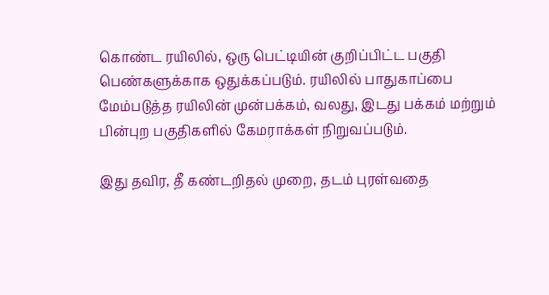கொண்ட ரயிலில், ஒரு பெட்டியின் குறிப்பிட்ட பகுதி பெண்களுக்காக ஒதுக்கப்படும். ரயிலில் பாதுகாப்பை மேம்படுத்த ரயிலின் முன்பக்கம், வலது, இடது பக்கம் மற்றும் பின்புற பகுதிகளில் கேமராக்கள் நிறுவப்படும்.

இது தவிர, தீ கண்டறிதல் முறை, தடம் புரள்வதை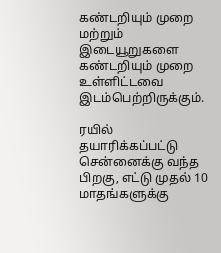கண்டறியும் முறை மற்றும் இடையூறுகளை கண்டறியும் முறை உள்ளிட்டவை இடம்பெற்றிருக்கும்.

ரயில் தயாரிக்கப்பட்டு சென்னைக்கு வந்த பிறகு, எட்டு முதல் 10 மாதங்களுக்கு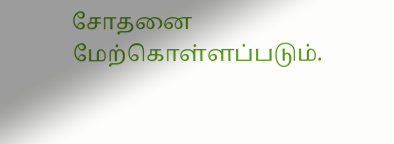சோதனை மேற்கொள்ளப்படும்.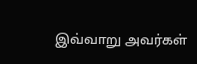இவ்வாறு அவர்கள்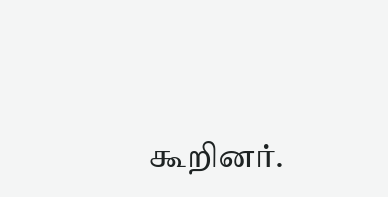கூறினர்.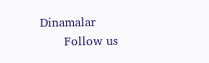Dinamalar
      Follow us